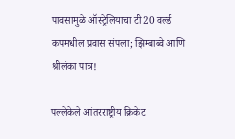पावसामुळे ऑस्ट्रेलियाचा टी20 वर्ल्ड कपमधील प्रवास संपला; झिम्बाब्वे आणि श्रीलंका पात्र!

पल्लेकेले आंतरराष्ट्रीय क्रिकेट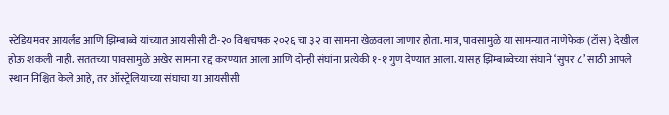स्टेडियमवर आयर्लंड आणि झिम्बाब्वे यांच्यात आयसीसी टी-२० विश्वचषक २०२६ चा ३२ वा सामना खेळवला जाणार होता. मात्र, पावसामुळे या सामन्यात नाणेफेक (टॉस) देखील होऊ शकली नाही. सततच्या पावसामुळे अखेर सामना रद्द करण्यात आला आणि दोन्ही संघांना प्रत्येकी १-१ गुण देण्यात आला. यासह झिम्बाब्वेच्या संघाने ‘सुपर ८’ साठी आपले स्थान निश्चित केले आहे, तर ऑस्ट्रेलियाच्या संघाचा या आयसीसी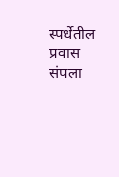स्पर्धेतील प्रवास संपला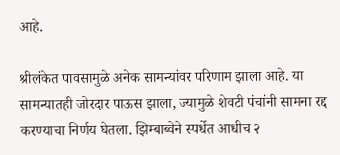आहे.

श्रीलंकेत पावसामुळे अनेक सामन्यांवर परिणाम झाला आहे. या सामन्यातही जोरदार पाऊस झाला, ज्यामुळे शेवटी पंचांनी सामना रद्द करण्याचा निर्णय घेतला. झिम्बाब्वेने स्पर्धेत आधीच २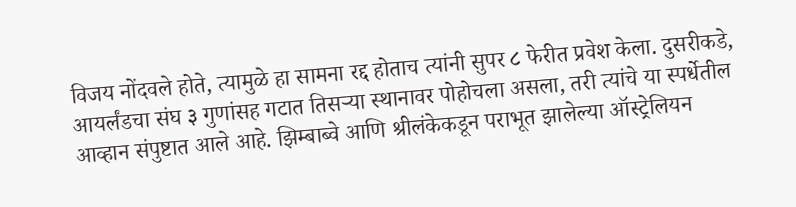विजय नोंदवले होते, त्यामुळे हा सामना रद्द होताच त्यांनी सुपर ८ फेरीत प्रवेश केला. दुसरीकडे, आयर्लंडचा संघ ३ गुणांसह गटात तिसऱ्या स्थानावर पोहोचला असला, तरी त्यांचे या स्पर्धेतील आव्हान संपुष्टात आले आहे. झिम्बाब्वे आणि श्रीलंकेकडून पराभूत झालेल्या ऑस्ट्रेलियन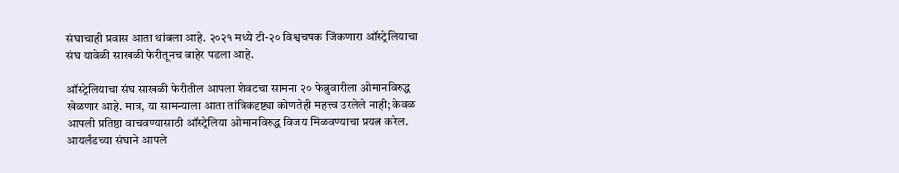संघाचाही प्रवास आता थांबला आहे. २०२१ मध्ये टी-२० विश्वचषक जिंकणारा ऑस्ट्रेलियाचा संघ यावेळी साखळी फेरीतूनच बाहेर पडला आहे.

ऑस्ट्रेलियाचा संघ साखळी फेरीतील आपला शेवटचा सामना २० फेब्रुवारीला ओमानविरुद्ध खेळणार आहे. मात्र, या सामन्याला आता तांत्रिकदृष्ट्या कोणतेही महत्त्व उरलेले नाही; केवळ आपली प्रतिष्ठा वाचवण्यासाठी ऑस्ट्रेलिया ओमानविरुद्ध विजय मिळवण्याचा प्रयत्न करेल. आयर्लंडच्या संघाने आपले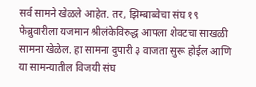सर्व सामने खेळले आहेत. तर, झिम्बाब्वेचा संघ १९ फेब्रुवारीला यजमान श्रीलंकेविरुद्ध आपला शेवटचा साखळी सामना खेळेल. हा सामना दुपारी ३ वाजता सुरू होईल आणि या सामन्यातील विजयी संघ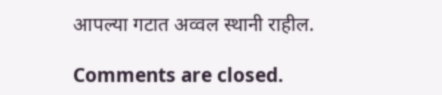आपल्या गटात अव्वल स्थानी राहील.

Comments are closed.